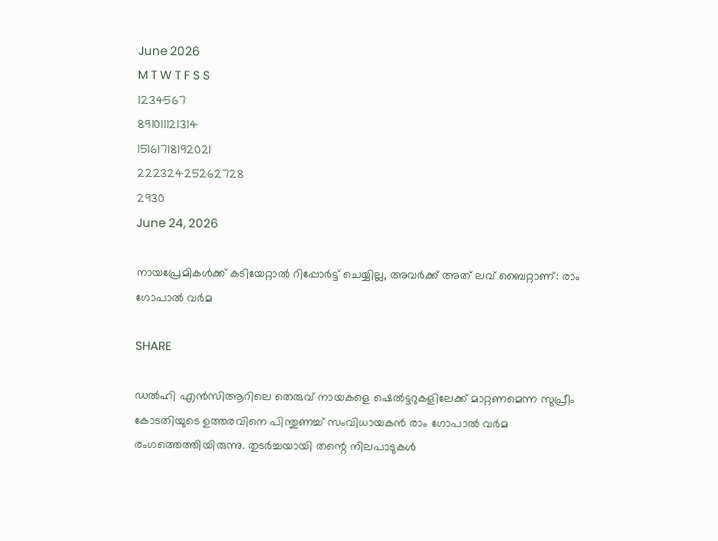June 2026
M T W T F S S
1234567
891011121314
15161718192021
22232425262728
2930
June 24, 2026

നായപ്രേമികള്‍ക്ക് കടിയേറ്റാൽ റിപ്പോർട്ട് ചെയ്യില്ല, അവർക്ക് അത് ലവ് ബൈറ്റാണ്: രാം ഗോപാൽ വർമ

SHARE

ഡൽഹി എൻസിആറിലെ തെരുവ് നായകളെ ഷെൽട്ടറുകളിലേക്ക് മാറ്റണമെന്ന സുപ്രീം കോടതിയുടെ ഉത്തരവിനെ പിന്തുണച്ച് സംവിധായകൻ രാം ഗോപാൽ വർമ രംഗത്തെത്തിയിരുന്നു. തുടർച്ചയായി തന്റെ നിലപാടുകൾ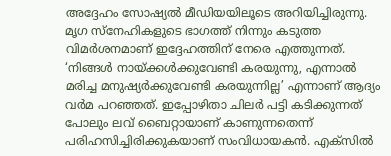അദ്ദേഹം സോഷ്യൽ മീഡിയയിലൂടെ അറിയിച്ചിരുന്നു. മൃഗ സ്നേഹികളുടെ ഭാഗത്ത് നിന്നും കടുത്ത വിമർശനമാണ് ഇദ്ദേഹത്തിന് നേരെ എത്തുന്നത്. ‘നിങ്ങള്‍ നായ്ക്കള്‍ക്കുവേണ്ടി കരയുന്നു, എന്നാല്‍ മരിച്ച മനുഷ്യര്‍ക്കുവേണ്ടി കരയുന്നില്ല’ എന്നാണ് ആദ്യം വര്‍മ പറഞ്ഞത്. ഇപ്പോഴിതാ ചിലർ പട്ടി കടിക്കുന്നത് പോലും ലവ് ബൈറ്റായാണ് കാണുന്നതെന്ന് പരിഹസിച്ചിരിക്കുകയാണ് സംവിധായകൻ. എക്‌സിൽ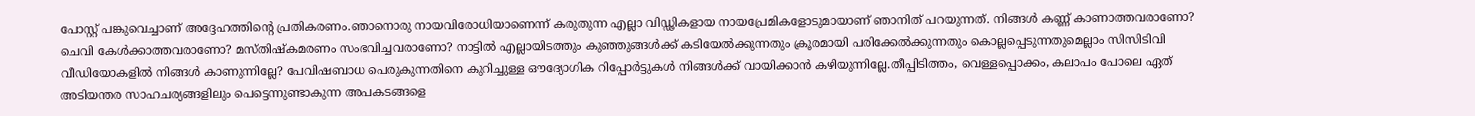പോസ്റ്റ് പങ്കുവെച്ചാണ് അദ്ദേഹത്തിന്റെ പ്രതികരണം.ഞാനൊരു നായവിരോധിയാണെന്ന് കരുതുന്ന എല്ലാ വിഡ്ഢികളായ നായപ്രേമികളോടുമായാണ് ഞാനിത് പറയുന്നത്. നിങ്ങള്‍ കണ്ണ് കാണാത്തവരാണോ? ചെവി കേള്‍ക്കാത്തവരാണോ? മസ്തിഷ്‌കമരണം സംഭവിച്ചവരാണോ? നാട്ടില്‍ എല്ലായിടത്തും കുഞ്ഞുങ്ങള്‍ക്ക് കടിയേല്‍ക്കുന്നതും ക്രൂരമായി പരിക്കേല്‍ക്കുന്നതും കൊല്ലപ്പെടുന്നതുമെല്ലാം സിസിടിവി വീഡിയോകളില്‍ നിങ്ങള്‍ കാണുന്നില്ലേ? പേവിഷബാധ പെരുകുന്നതിനെ കുറിച്ചുള്ള ഔദ്യോഗിക റിപ്പോര്‍ട്ടുകള്‍ നിങ്ങള്‍ക്ക് വായിക്കാന്‍ കഴിയുന്നില്ലേ.തീപ്പിടിത്തം, വെള്ളപ്പൊക്കം, കലാപം പോലെ ഏത് അടിയന്തര സാഹചര്യങ്ങളിലും പെട്ടെന്നുണ്ടാകുന്ന അപകടങ്ങളെ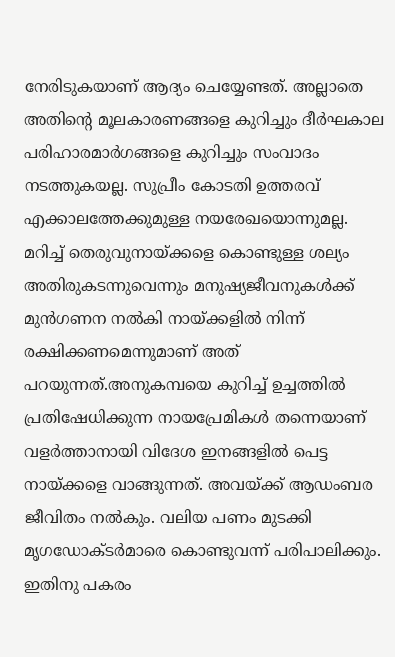നേരിടുകയാണ് ആദ്യം ചെയ്യേണ്ടത്. അല്ലാതെ അതിന്റെ മൂലകാരണങ്ങളെ കുറിച്ചും ദീര്‍ഘകാല പരിഹാരമാര്‍ഗങ്ങളെ കുറിച്ചും സംവാദം നടത്തുകയല്ല. സുപ്രീം കോടതി ഉത്തരവ് എക്കാലത്തേക്കുമുള്ള നയരേഖയൊന്നുമല്ല. മറിച്ച് തെരുവുനായ്ക്കളെ കൊണ്ടുള്ള ശല്യം അതിരുകടന്നുവെന്നും മനുഷ്യജീവനുകള്‍ക്ക് മുന്‍ഗണന നല്‍കി നായ്ക്കളില്‍ നിന്ന് രക്ഷിക്കണമെന്നുമാണ് അത് പറയുന്നത്.അനുകമ്പയെ കുറിച്ച് ഉച്ചത്തില്‍ പ്രതിഷേധിക്കുന്ന നായപ്രേമികള്‍ തന്നെയാണ് വളര്‍ത്താനായി വിദേശ ഇനങ്ങളില്‍ പെട്ട നായ്ക്കളെ വാങ്ങുന്നത്. അവയ്ക്ക് ആഡംബര ജീവിതം നല്‍കും. വലിയ പണം മുടക്കി മൃഗഡോക്ടര്‍മാരെ കൊണ്ടുവന്ന് പരിപാലിക്കും. ഇതിനു പകരം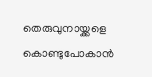തെരുവുനായ്ക്കളെ കൊണ്ടുപോകാന്‍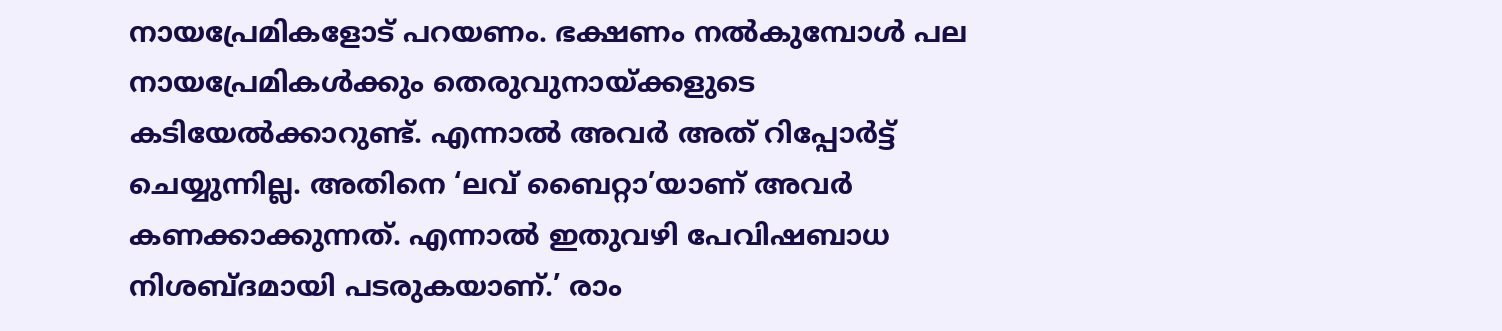നായപ്രേമികളോട് പറയണം. ഭക്ഷണം നല്‍കുമ്പോള്‍ പല നായപ്രേമികള്‍ക്കും തെരുവുനായ്ക്കളുടെ കടിയേല്‍ക്കാറുണ്ട്. എന്നാല്‍ അവര്‍ അത് റിപ്പോര്‍ട്ട് ചെയ്യുന്നില്ല. അതിനെ ‘ലവ് ബൈറ്റാ’യാണ് അവര്‍ കണക്കാക്കുന്നത്. എന്നാല്‍ ഇതുവഴി പേവിഷബാധ നിശബ്ദമായി പടരുകയാണ്.’ രാം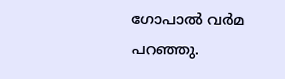ഗോപാൽ വർമ പറഞ്ഞു.